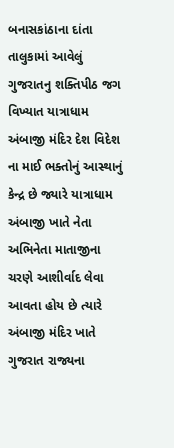બનાસકાંઠાના દાંતા તાલુકામાં આવેલું ગુજરાતનુ શક્તિપીઠ જગ વિખ્યાત યાત્રાધામ અંબાજી મંદિર દેશ વિદેશ ના માઈ ભક્તોનું આસ્થાનું કેન્દ્ર છે જ્યારે યાત્રાધામ અંબાજી ખાતે નેતા અભિનેતા માતાજીના ચરણે આશીર્વાદ લેવા આવતા હોય છે ત્યારે અંબાજી મંદિર ખાતે ગુજરાત રાજ્યના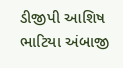ડીજીપી આશિષ ભાટિયા અંબાજી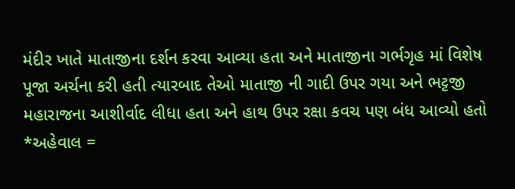મંદીર ખાતે માતાજીના દર્શન કરવા આવ્યા હતા અને માતાજીના ગર્ભગૃહ માં વિશેષ પૂજા અર્ચના કરી હતી ત્યારબાદ તેઓ માતાજી ની ગાદી ઉપર ગયા અને ભટ્ટજી મહારાજના આશીર્વાદ લીધા હતા અને હાથ ઉપર રક્ષા કવચ પણ બંધ આવ્યો હતો
*અહેવાલ =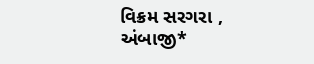વિક્રમ સરગરા , અંબાજી*